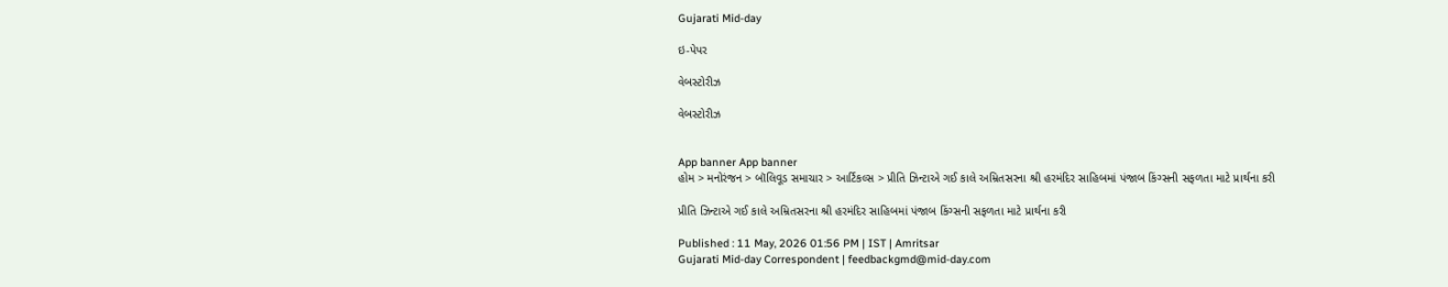Gujarati Mid-day

ઇ-પેપર

વેબસ્ટોરીઝ

વેબસ્ટોરીઝ


App banner App banner
હોમ > મનોરંજન > બૉલિવૂડ સમાચાર > આર્ટિકલ્સ > પ્રીતિ ઝિન્ટાએ ગઈ કાલે અમ્રિતસરના શ્રી હરમંદિર સાહિબમાં પંજાબ કિંગ્સની સફળતા માટે પ્રાર્થના કરી

પ્રીતિ ઝિન્ટાએ ગઈ કાલે અમ્રિતસરના શ્રી હરમંદિર સાહિબમાં પંજાબ કિંગ્સની સફળતા માટે પ્રાર્થના કરી

Published : 11 May, 2026 01:56 PM | IST | Amritsar
Gujarati Mid-day Correspondent | feedbackgmd@mid-day.com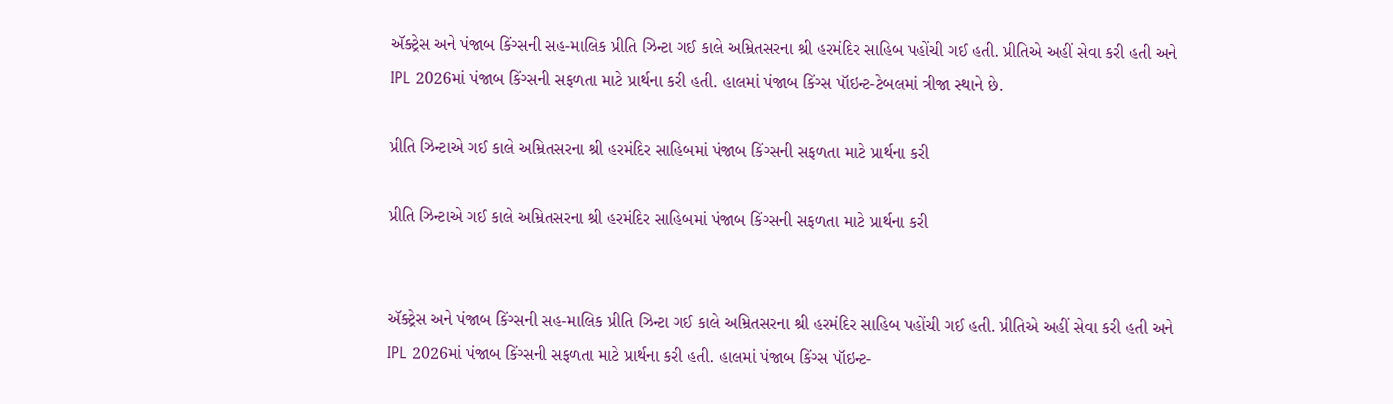ઍક્ટ્રેસ અને પંજાબ કિંગ્સની સહ-માલિક પ્રીતિ ઝિન્ટા ગઈ કાલે અમ્રિતસરના શ્રી હરમંદિર સાહિબ પહોંચી ગઈ હતી. પ્રીતિએ અહીં સેવા કરી હતી અને IPL 2026માં પંજાબ કિંગ્સની સફળતા માટે પ્રાર્થના કરી હતી. હાલમાં પંજાબ કિંગ્સ પૉઇન્ટ-ટેબલમાં ત્રીજા સ્થાને છે.

પ્રીતિ ઝિન્ટાએ ગઈ કાલે અમ્રિતસરના શ્રી હરમંદિર સાહિબમાં પંજાબ કિંગ્સની સફળતા માટે પ્રાર્થના કરી

પ્રીતિ ઝિન્ટાએ ગઈ કાલે અમ્રિતસરના શ્રી હરમંદિર સાહિબમાં પંજાબ કિંગ્સની સફળતા માટે પ્રાર્થના કરી


ઍક્ટ્રેસ અને પંજાબ કિંગ્સની સહ-માલિક પ્રીતિ ઝિન્ટા ગઈ કાલે અમ્રિતસરના શ્રી હરમંદિર સાહિબ પહોંચી ગઈ હતી. પ્રીતિએ અહીં સેવા કરી હતી અને IPL 2026માં પંજાબ કિંગ્સની સફળતા માટે પ્રાર્થના કરી હતી. હાલમાં પંજાબ કિંગ્સ પૉઇન્ટ-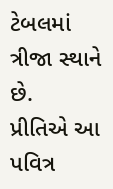ટેબલમાં ત્રીજા સ્થાને છે.
પ્રીતિએ આ પવિત્ર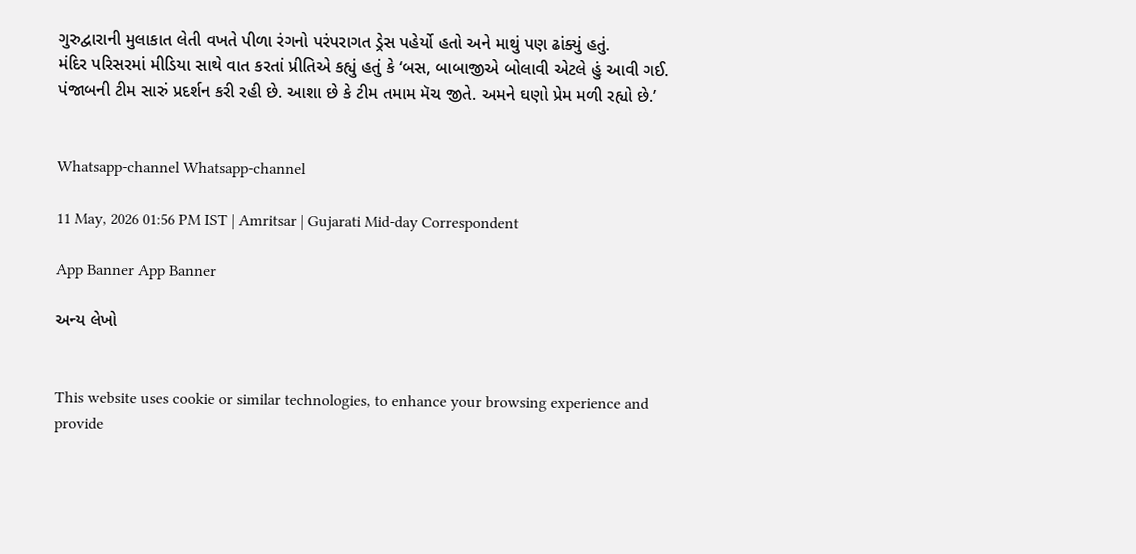ગુરુદ્વારાની મુલાકાત લેતી વખતે પીળા રંગનો પરંપરાગત ડ્રેસ પહેર્યો હતો અને માથું પણ ઢાંક્યું હતું.
મંદિર પરિસરમાં મીડિયા સાથે વાત કરતાં પ્રીતિએ કહ્યું હતું કે ‘બસ, બાબાજીએ બોલાવી એટલે હું આવી ગઈ. પંજાબની ટીમ સારું પ્રદર્શન કરી રહી છે. આશા છે કે ટીમ તમામ મૅચ જીતે. અમને ઘણો પ્રેમ મળી રહ્યો છે.’


Whatsapp-channel Whatsapp-channel

11 May, 2026 01:56 PM IST | Amritsar | Gujarati Mid-day Correspondent

App Banner App Banner

અન્ય લેખો


This website uses cookie or similar technologies, to enhance your browsing experience and provide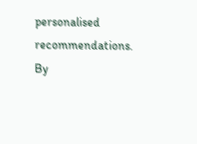personalised recommendations. By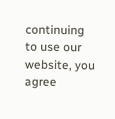continuing to use our website, you agree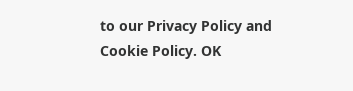to our Privacy Policy and Cookie Policy. OK